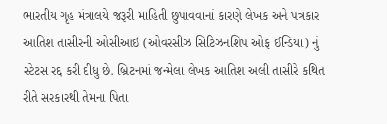ભારતીય ગૃહ મંત્રાલયે જરૂરી માહિતી છુપાવવાનાં કારણે લેખક અને પત્રકાર આતિશ તાસીરની ઓસીઆઇ (ઓવરસીઝ સિટિઝનશિપ ઓફ ઈન્ડિયા) નું સ્ટેટસ રદ્દ કરી દીધુ છે. બ્રિટનમાં જન્મેલા લેખક આતિશ અલી તાસીરે કથિત રીતે સરકારથી તેમના પિતા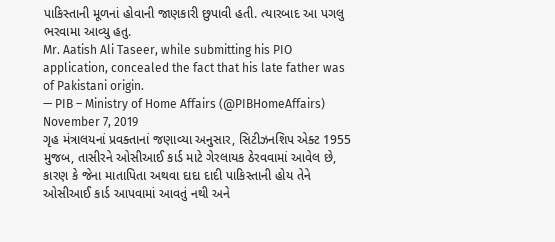પાકિસ્તાની મૂળનાં હોવાની જાણકારી છુપાવી હતી. ત્યારબાદ આ પગલુ ભરવામા આવ્યુ હતુ.
Mr. Aatish Ali Taseer, while submitting his PIO application, concealed the fact that his late father was of Pakistani origin.
— PIB – Ministry of Home Affairs (@PIBHomeAffairs) November 7, 2019
ગૃહ મંત્રાલયનાં પ્રવક્તાનાં જણાવ્યા અનુસાર, સિટીઝનશિપ એક્ટ 1955 મુજબ, તાસીરને ઓસીઆઈ કાર્ડ માટે ગેરલાયક ઠેરવવામાં આવેલ છે, કારણ કે જેના માતાપિતા અથવા દાદા દાદી પાકિસ્તાની હોય તેને ઓસીઆઈ કાર્ડ આપવામાં આવતું નથી અને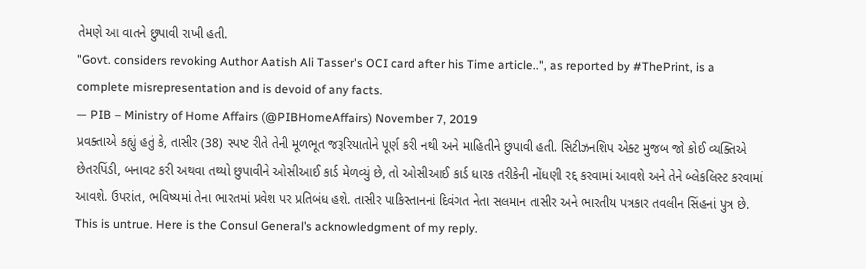તેમણે આ વાતને છુપાવી રાખી હતી.
"Govt. considers revoking Author Aatish Ali Tasser's OCI card after his Time article..", as reported by #ThePrint, is a complete misrepresentation and is devoid of any facts.
— PIB – Ministry of Home Affairs (@PIBHomeAffairs) November 7, 2019
પ્રવક્તાએ કહ્યું હતું કે, તાસીર (38) સ્પષ્ટ રીતે તેની મૂળભૂત જરૂરિયાતોને પૂર્ણ કરી નથી અને માહિતીને છુપાવી હતી. સિટીઝનશિપ એક્ટ મુજબ જો કોઈ વ્યક્તિએ છેતરપિંડી, બનાવટ કરી અથવા તથ્યો છુપાવીને ઓસીઆઈ કાર્ડ મેળવ્યું છે, તો ઓસીઆઈ કાર્ડ ધારક તરીકેની નોંધણી રદ્દ કરવામાં આવશે અને તેને બ્લેકલિસ્ટ કરવામાં આવશે. ઉપરાંત, ભવિષ્યમાં તેના ભારતમાં પ્રવેશ પર પ્રતિબંધ હશે. તાસીર પાકિસ્તાનનાં દિવંગત નેતા સલમાન તાસીર અને ભારતીય પત્રકાર તવલીન સિંહનાં પુત્ર છે.
This is untrue. Here is the Consul General’s acknowledgment of my reply.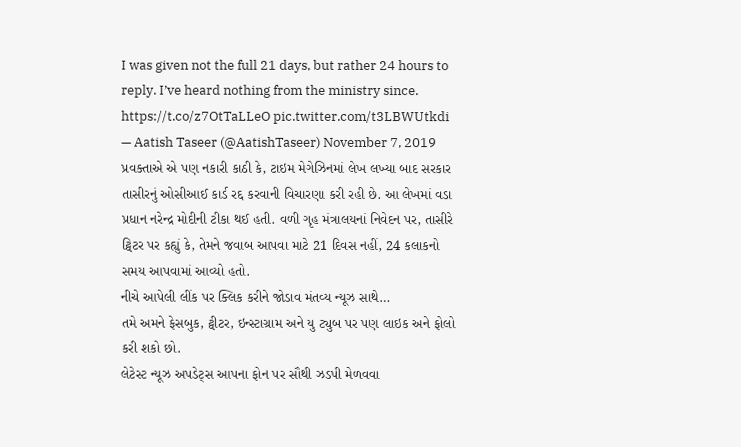I was given not the full 21 days, but rather 24 hours to reply. I’ve heard nothing from the ministry since. https://t.co/z7OtTaLLeO pic.twitter.com/t3LBWUtkdi
— Aatish Taseer (@AatishTaseer) November 7, 2019
પ્રવક્તાએ એ પણ નકારી કાઠી કે, ટાઇમ મેગેઝિનમાં લેખ લખ્યા બાદ સરકાર તાસીરનું ઓસીઆઈ કાર્ડ રદ્દ કરવાની વિચારણા કરી રહી છે. આ લેખમાં વડા પ્રધાન નરેન્દ્ર મોદીની ટીકા થઈ હતી. વળી ગૃહ મંત્રાલયનાં નિવેદન પર, તાસીરે ટ્વિટર પર કહ્યું કે, તેમને જવાબ આપવા માટે 21 દિવસ નહીં, 24 કલાકનો સમય આપવામાં આવ્યો હતો.
નીચે આપેલી લીંક પર ક્લિક કરીને જોડાવ મંતવ્ય ન્યૂઝ સાથે…
તમે અમને ફેસબુક, ટ્વીટર, ઇન્સ્ટાગ્રામ અને યુ ટ્યુબ પર પણ લાઇક અને ફોલો કરી શકો છો.
લેટેસ્ટ ન્યૂઝ અપડેટ્સ આપના ફોન પર સૌથી ઝડપી મેળવવા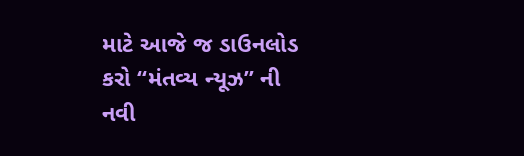માટે આજે જ ડાઉનલોડ કરો “મંતવ્ય ન્યૂઝ” ની નવી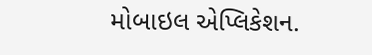મોબાઇલ એપ્લિકેશન.